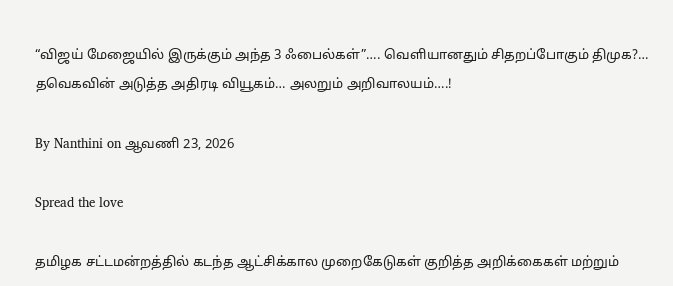“விஜய் மேஜையில் இருக்கும் அந்த 3 ஃபைல்கள்”…. வெளியானதும் சிதறப்போகும் திமுக?… தவெகவின் அடுத்த அதிரடி வியூகம்… அலறும் அறிவாலயம்….!

By Nanthini on ஆவணி 23, 2026

Spread the love

தமிழக சட்டமன்றத்தில் கடந்த ஆட்சிக்கால முறைகேடுகள் குறித்த அறிக்கைகள் மற்றும்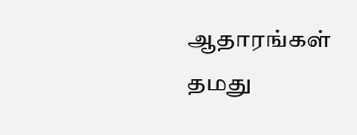ஆதாரங்கள் தமது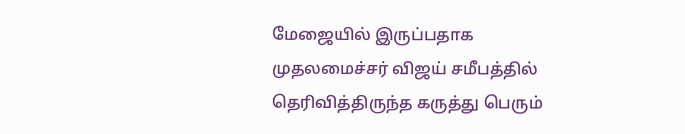மேஜையில் இருப்பதாக முதலமைச்சர் விஜய் சமீபத்தில் தெரிவித்திருந்த கருத்து பெரும்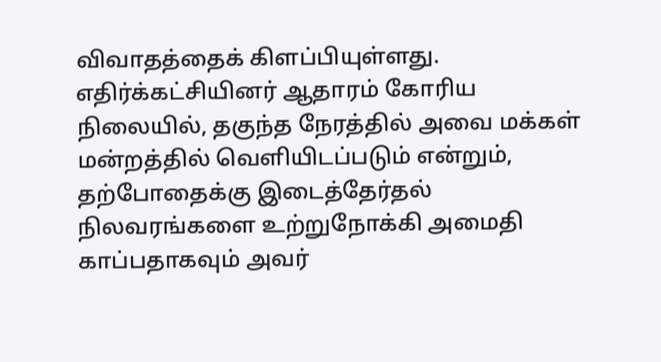விவாதத்தைக் கிளப்பியுள்ளது. எதிர்க்கட்சியினர் ஆதாரம் கோரிய நிலையில், தகுந்த நேரத்தில் அவை மக்கள் மன்றத்தில் வெளியிடப்படும் என்றும், தற்போதைக்கு இடைத்தேர்தல் நிலவரங்களை உற்றுநோக்கி அமைதி காப்பதாகவும் அவர்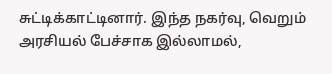சுட்டிக்காட்டினார். இந்த நகர்வு, வெறும் அரசியல் பேச்சாக இல்லாமல்,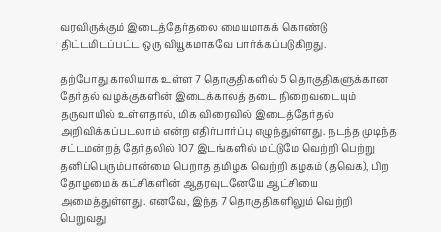வரவிருக்கும் இடைத்தேர்தலை மையமாகக் கொண்டு திட்டமிடப்பட்ட ஒரு வியூகமாகவே பார்க்கப்படுகிறது.

தற்போது காலியாக உள்ள 7 தொகுதிகளில் 5 தொகுதிகளுக்கான தேர்தல் வழக்குகளின் இடைக்காலத் தடை நிறைவடையும் தருவாயில் உள்ளதால், மிக விரைவில் இடைத்தேர்தல் அறிவிக்கப்படலாம் என்ற எதிர்பார்ப்பு எழுந்துள்ளது. நடந்த முடிந்த சட்டமன்றத் தேர்தலில் 107 இடங்களில் மட்டுமே வெற்றி பெற்று தனிப்பெரும்பான்மை பெறாத தமிழக வெற்றி கழகம் (தவெக), பிற தோழமைக் கட்சிகளின் ஆதரவுடனேயே ஆட்சியை அமைத்துள்ளது. எனவே, இந்த 7 தொகுதிகளிலும் வெற்றி பெறுவது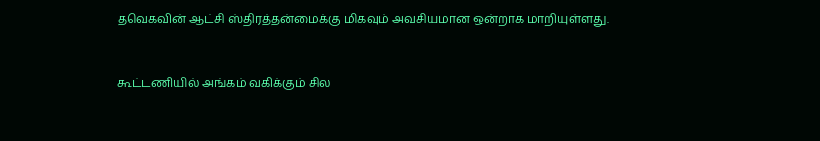தவெகவின் ஆட்சி ஸ்திரத்தன்மைக்கு மிகவும் அவசியமான ஒன்றாக மாறியுள்ளது.



கூட்டணியில் அங்கம் வகிக்கும் சில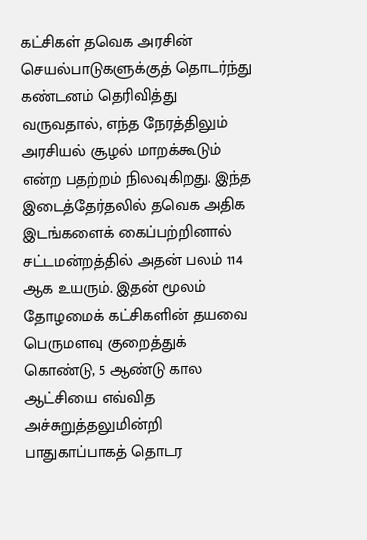கட்சிகள் தவெக அரசின் செயல்பாடுகளுக்குத் தொடர்ந்து கண்டனம் தெரிவித்து வருவதால், எந்த நேரத்திலும் அரசியல் சூழல் மாறக்கூடும் என்ற பதற்றம் நிலவுகிறது. இந்த இடைத்தேர்தலில் தவெக அதிக இடங்களைக் கைப்பற்றினால் சட்டமன்றத்தில் அதன் பலம் 114 ஆக உயரும். இதன் மூலம் தோழமைக் கட்சிகளின் தயவை பெருமளவு குறைத்துக் கொண்டு, 5 ஆண்டு கால ஆட்சியை எவ்வித அச்சுறுத்தலுமின்றி பாதுகாப்பாகத் தொடர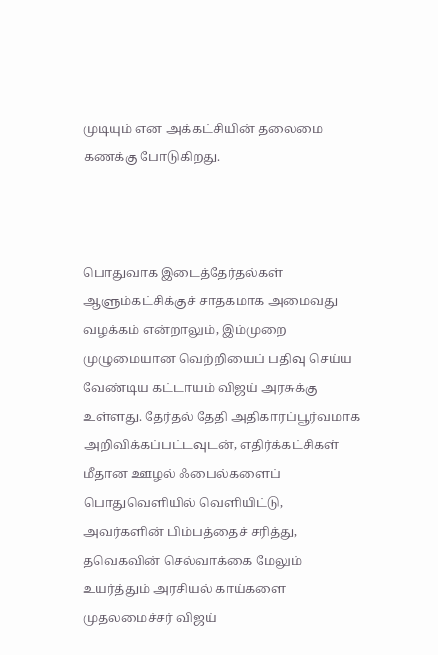முடியும் என அக்கட்சியின் தலைமை கணக்கு போடுகிறது.



பொதுவாக இடைத்தேர்தல்கள் ஆளும்கட்சிக்குச் சாதகமாக அமைவது வழக்கம் என்றாலும், இம்முறை முழுமையான வெற்றியைப் பதிவு செய்ய வேண்டிய கட்டாயம் விஜய் அரசுக்கு உள்ளது. தேர்தல் தேதி அதிகாரப்பூர்வமாக அறிவிக்கப்பட்டவுடன், எதிர்க்கட்சிகள் மீதான ஊழல் ஃபைல்களைப் பொதுவெளியில் வெளியிட்டு, அவர்களின் பிம்பத்தைச் சரித்து, தவெகவின் செல்வாக்கை மேலும் உயர்த்தும் அரசியல் காய்களை முதலமைச்சர் விஜய்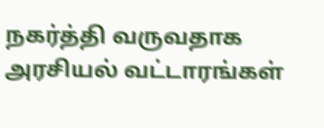நகர்த்தி வருவதாக அரசியல் வட்டாரங்கள்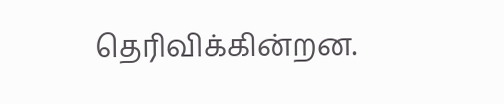தெரிவிக்கின்றன.